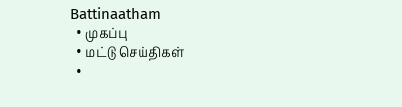Battinaatham
  • முகப்பு
  • மட்டு செய்திகள்
  •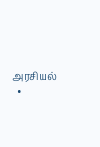அரசியல்
  •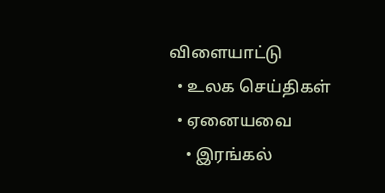விளையாட்டு
  • உலக செய்திகள்
  • ஏனையவை
    • இரங்கல்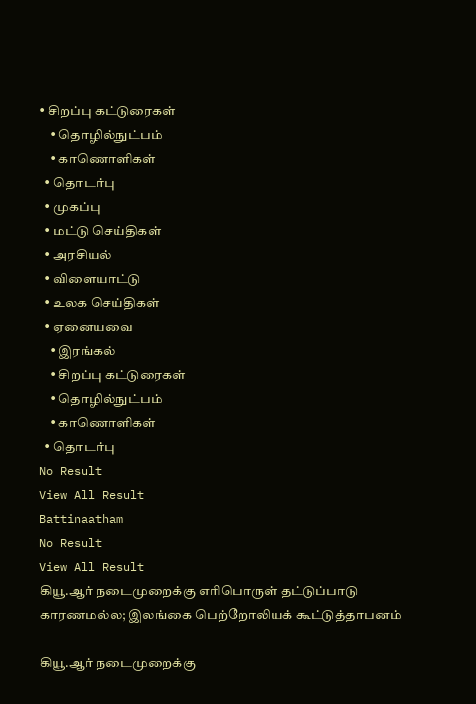• சிறப்பு கட்டுரைகள்
    • தொழில்நுட்பம்
    • காணொளிகள்
  • தொடர்பு
  • முகப்பு
  • மட்டு செய்திகள்
  • அரசியல்
  • விளையாட்டு
  • உலக செய்திகள்
  • ஏனையவை
    • இரங்கல்
    • சிறப்பு கட்டுரைகள்
    • தொழில்நுட்பம்
    • காணொளிகள்
  • தொடர்பு
No Result
View All Result
Battinaatham
No Result
View All Result
கியூ.ஆர் நடைமுறைக்கு எரிபொருள் தட்டுப்பாடு காரணமல்ல; இலங்கை பெற்றோலியக் கூட்டுத்தாபனம்

கியூ.ஆர் நடைமுறைக்கு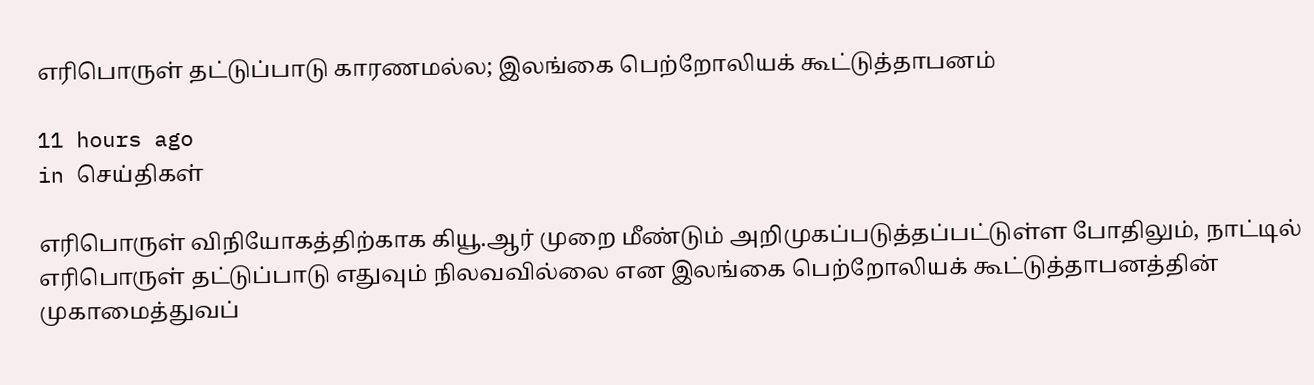எரிபொருள் தட்டுப்பாடு காரணமல்ல; இலங்கை பெற்றோலியக் கூட்டுத்தாபனம்

11 hours ago
in செய்திகள்

எரிபொருள் விநியோகத்திற்காக கியூ.ஆர் முறை மீண்டும் அறிமுகப்படுத்தப்பட்டுள்ள போதிலும், நாட்டில் எரிபொருள் தட்டுப்பாடு எதுவும் நிலவவில்லை என இலங்கை பெற்றோலியக் கூட்டுத்தாபனத்தின் முகாமைத்துவப்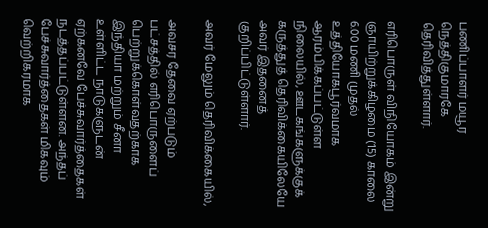பணிப்பாளர் மயூர நெத்திகுமாரகே தெரிவித்துள்ளார்.

எரிபொருள் விநியோகம் இன்று ஞாயிற்றுக்கிழமை (15) காலை 6.00 மணி முதல் உத்தியோகபூர்வமாக ஆரம்பிக்கப்பட்டுள்ள நிலையில், ஊடகங்களுக்குக் கருத்துத் தெரிவிக்கையிலேயே அவர் இதனைத் குறிப்பிட்டுள்ளார்.

அவர் மேலும் தெரிவிக்கையில்,

அவசர தேவை ஏற்படும் பட்சத்தில் எரிபொருளைப் பெற்றுக்கொள்வதற்காக இந்தியா மற்றும் சீனா உள்ளிட்ட நாடுகளுடன் ஏற்கனவே பேச்சுவார்த்தைகள் நடத்தப்பட்டுள்ளன. அந்தப் பேச்சுவார்த்தைகள் மிகவும் வெற்றிகரமாக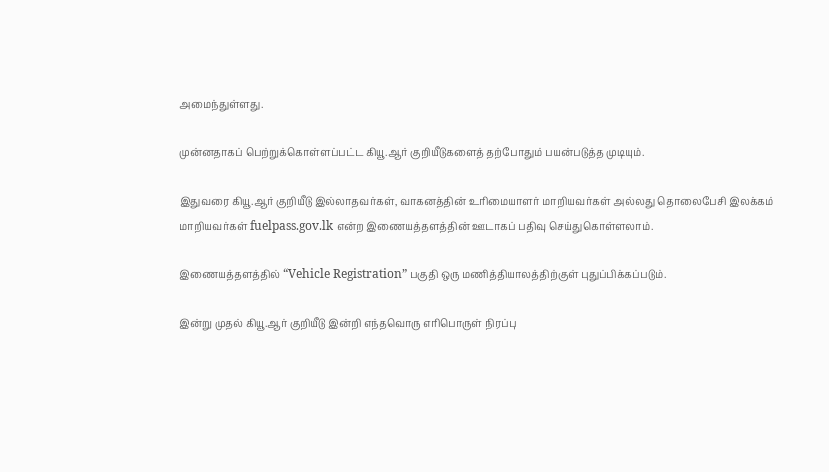அமைந்துள்ளது.

முன்னதாகப் பெற்றுக்கொள்ளப்பட்ட கியூ.ஆர் குறியீடுகளைத் தற்போதும் பயன்படுத்த முடியும்.

இதுவரை கியூ.ஆர் குறியீடு இல்லாதவர்கள், வாகனத்தின் உரிமையாளர் மாறியவர்கள் அல்லது தொலைபேசி இலக்கம் மாறியவர்கள் fuelpass.gov.lk என்ற இணையத்தளத்தின் ஊடாகப் பதிவு செய்துகொள்ளலாம்.

இணையத்தளத்தில் “Vehicle Registration” பகுதி ஒரு மணித்தியாலத்திற்குள் புதுப்பிக்கப்படும்.

இன்று முதல் கியூ.ஆர் குறியீடு இன்றி எந்தவொரு எரிபொருள் நிரப்பு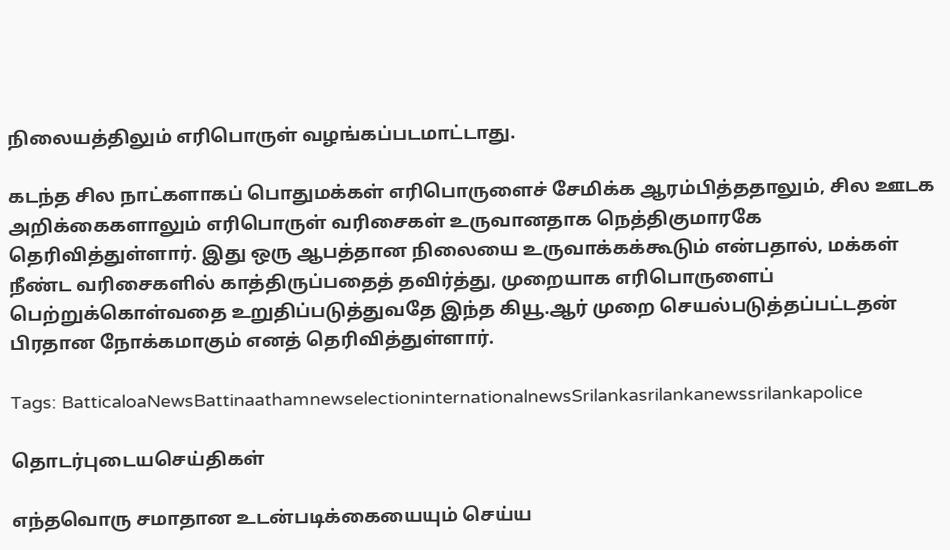நிலையத்திலும் எரிபொருள் வழங்கப்படமாட்டாது.

கடந்த சில நாட்களாகப் பொதுமக்கள் எரிபொருளைச் சேமிக்க ஆரம்பித்ததாலும், சில ஊடக அறிக்கைகளாலும் எரிபொருள் வரிசைகள் உருவானதாக நெத்திகுமாரகே தெரிவித்துள்ளார். இது ஒரு ஆபத்தான நிலையை உருவாக்கக்கூடும் என்பதால், மக்கள் நீண்ட வரிசைகளில் காத்திருப்பதைத் தவிர்த்து, முறையாக எரிபொருளைப் பெற்றுக்கொள்வதை உறுதிப்படுத்துவதே இந்த கியூ.ஆர் முறை செயல்படுத்தப்பட்டதன் பிரதான நோக்கமாகும் எனத் தெரிவித்துள்ளார்.

Tags: BatticaloaNewsBattinaathamnewselectioninternationalnewsSrilankasrilankanewssrilankapolice

தொடர்புடையசெய்திகள்

எந்தவொரு சமாதான உடன்படிக்கையையும் செய்ய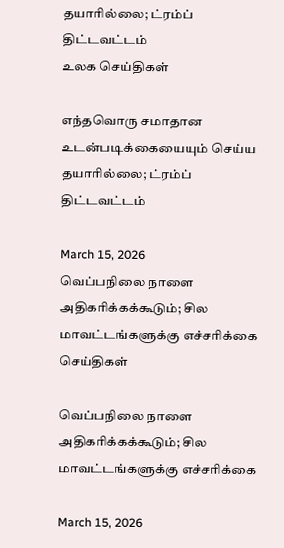தயாரில்லை; ட்ரம்ப் திட்டவட்டம்
உலக செய்திகள்

எந்தவொரு சமாதான உடன்படிக்கையையும் செய்ய தயாரில்லை; ட்ரம்ப் திட்டவட்டம்

March 15, 2026
வெப்பநிலை நாளை அதிகரிக்கக்கூடும்; சில மாவட்டங்களுக்கு எச்சரிக்கை
செய்திகள்

வெப்பநிலை நாளை அதிகரிக்கக்கூடும்; சில மாவட்டங்களுக்கு எச்சரிக்கை

March 15, 2026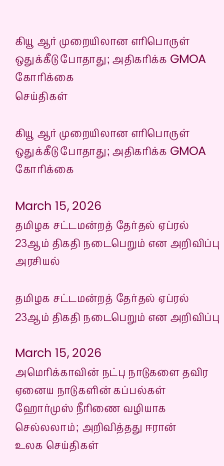கியூ ஆர் முறையிலான எரிபொருள் ஒதுக்கீடு போதாது; அதிகரிக்க GMOA கோரிக்கை
செய்திகள்

கியூ ஆர் முறையிலான எரிபொருள் ஒதுக்கீடு போதாது; அதிகரிக்க GMOA கோரிக்கை

March 15, 2026
தமிழக சட்டமன்றத் தேர்தல் ஏப்ரல் 23ஆம் திகதி நடைபெறும் என அறிவிப்பு
அரசியல்

தமிழக சட்டமன்றத் தேர்தல் ஏப்ரல் 23ஆம் திகதி நடைபெறும் என அறிவிப்பு

March 15, 2026
அமெரிக்காவின் நட்பு நாடுகளை தவிர ஏனைய நாடுகளின் கப்பல்கள் ஹோர்முஸ் நீரிணை வழியாக செல்லலாம்; அறிவித்தது ஈரான்
உலக செய்திகள்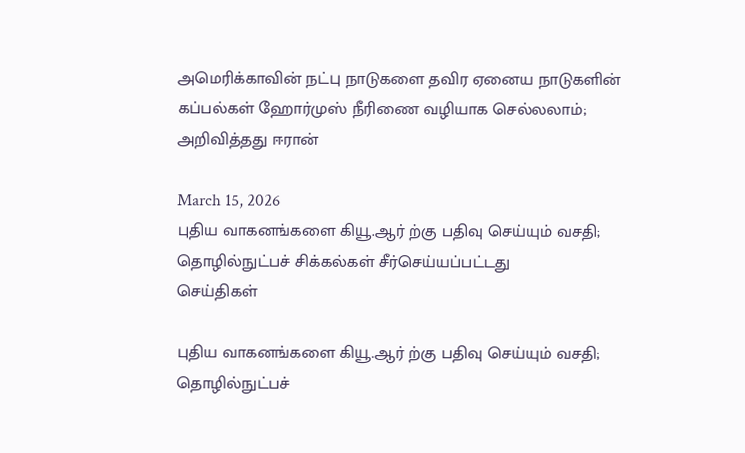அமெரிக்காவின் நட்பு நாடுகளை தவிர ஏனைய நாடுகளின் கப்பல்கள் ஹோர்முஸ் நீரிணை வழியாக செல்லலாம்; அறிவித்தது ஈரான்

March 15, 2026
புதிய வாகனங்களை கியூ.ஆர் ற்கு பதிவு செய்யும் வசதி; தொழில்நுட்பச் சிக்கல்கள் சீர்செய்யப்பட்டது
செய்திகள்

புதிய வாகனங்களை கியூ.ஆர் ற்கு பதிவு செய்யும் வசதி; தொழில்நுட்பச்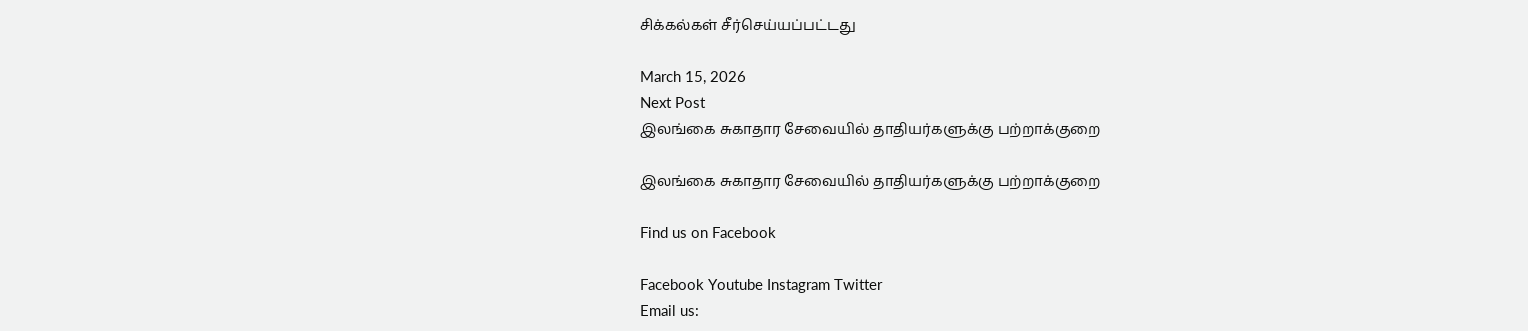சிக்கல்கள் சீர்செய்யப்பட்டது

March 15, 2026
Next Post
இலங்கை சுகாதார சேவையில் தாதியர்களுக்கு பற்றாக்குறை

இலங்கை சுகாதார சேவையில் தாதியர்களுக்கு பற்றாக்குறை

Find us on Facebook

Facebook Youtube Instagram Twitter
Email us: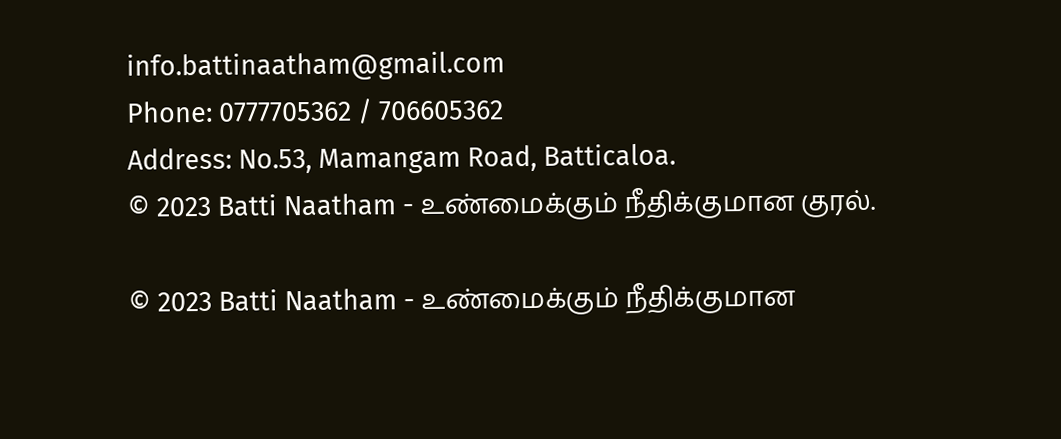info.battinaatham@gmail.com
Phone: 0777705362 / 706605362
Address: No.53, Mamangam Road, Batticaloa.
© 2023 Batti Naatham - உண்மைக்கும் நீதிக்குமான குரல்.

© 2023 Batti Naatham - உண்மைக்கும் நீதிக்குமான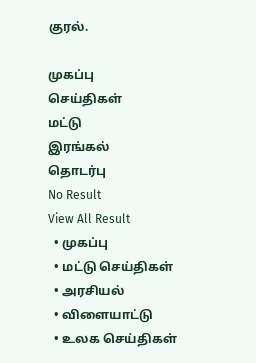குரல்.

முகப்பு
செய்திகள்
மட்டு
இரங்கல்
தொடர்பு
No Result
View All Result
  • முகப்பு
  • மட்டு செய்திகள்
  • அரசியல்
  • விளையாட்டு
  • உலக செய்திகள்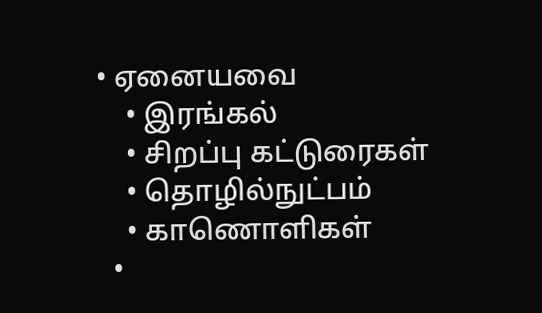• ஏனையவை
    • இரங்கல்
    • சிறப்பு கட்டுரைகள்
    • தொழில்நுட்பம்
    • காணொளிகள்
  •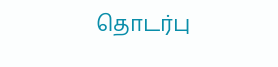தொடர்பு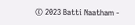© 2023 Batti Naatham -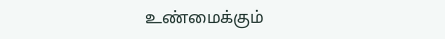உண்மைக்கும்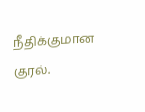நீதிக்குமான குரல்.